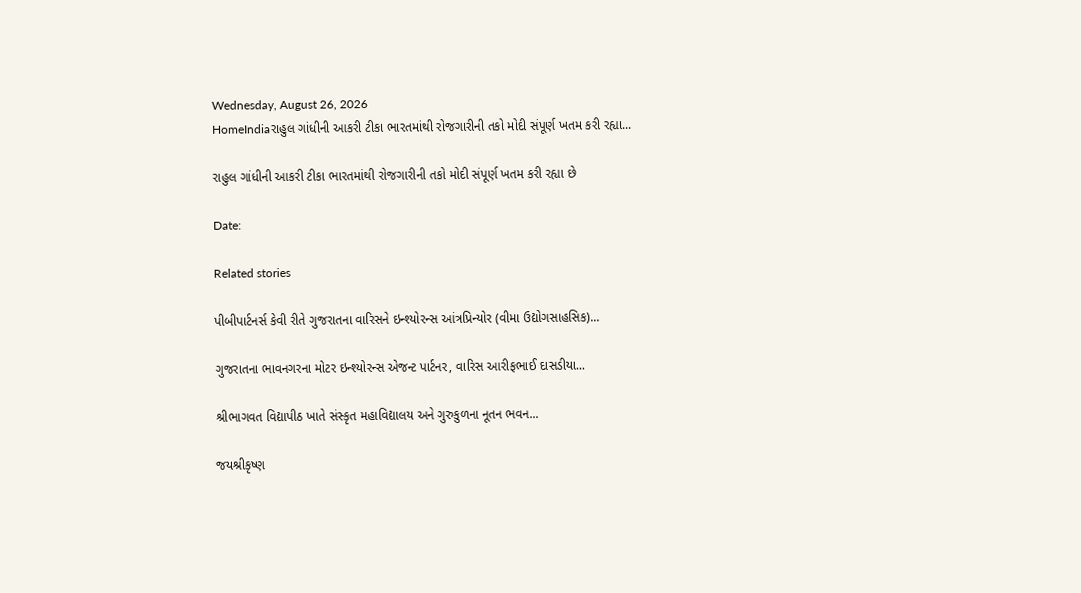Wednesday, August 26, 2026
HomeIndiaરાહુલ ગાંધીની આકરી ટીકા ભારતમાંથી રોજગારીની તકો મોદી સંપૂર્ણ ખતમ કરી રહ્યા...

રાહુલ ગાંધીની આકરી ટીકા ભારતમાંથી રોજગારીની તકો મોદી સંપૂર્ણ ખતમ કરી રહ્યા છે

Date:

Related stories

પીબીપાર્ટનર્સ કેવી રીતે ગુજરાતના વારિસને ઇન્શ્યોરન્સ આંત્રપ્રિન્યોર (વીમા ઉદ્યોગસાહસિક)...

ગુજરાતના ભાવનગરના મોટર ઇન્શ્યોરન્સ એજન્ટ પાર્ટનર, વારિસ આરીફભાઈ દાસડીયા...

શ્રીભાગવત વિદ્યાપીઠ ખાતે સંસ્કૃત મહાવિદ્યાલય અને ગુરુકુળના નૂતન ભવન...

જયશ્રીકૃષ્ણ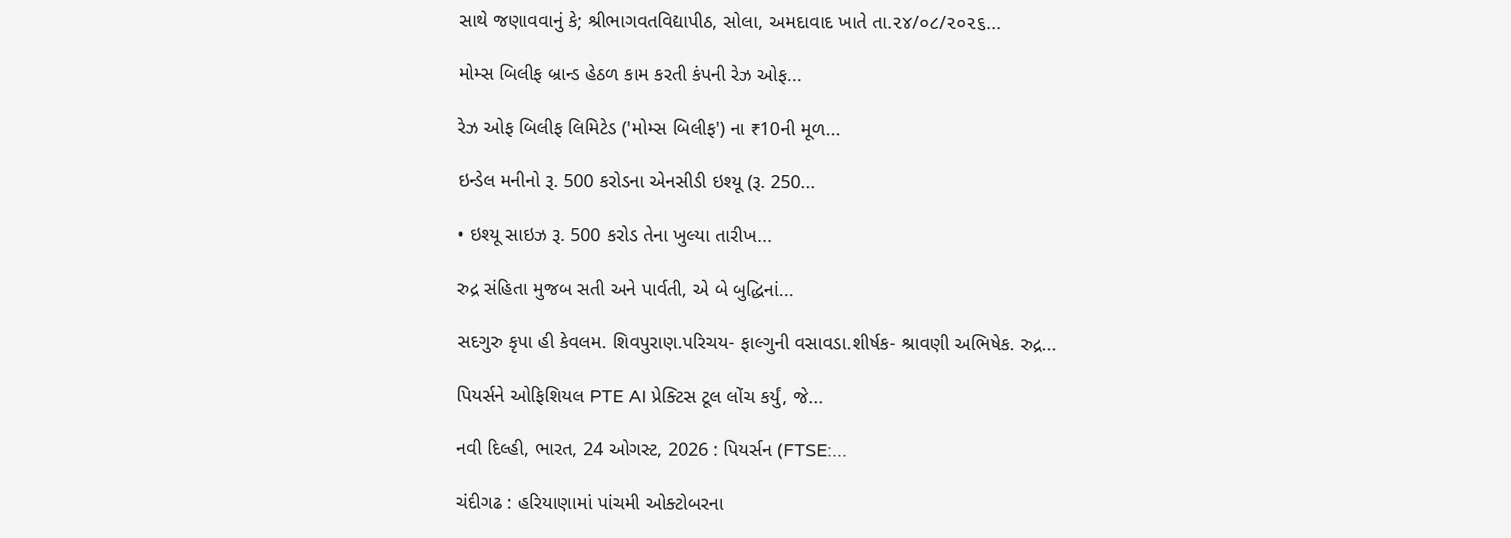સાથે જણાવવાનું કે; શ્રીભાગવતવિદ્યાપીઠ, સોલા, અમદાવાદ ખાતે તા.૨૪/૦૮/૨૦૨૬...

મોમ્સ બિલીફ બ્રાન્ડ હેઠળ કામ કરતી કંપની રેઝ ઓફ...

રેઝ ઓફ બિલીફ લિમિટેડ ('મોમ્સ બિલીફ') ના ₹10ની મૂળ...

ઇન્ડેલ મનીનો રૂ. 500 કરોડના એનસીડી ઇશ્યૂ (રૂ. 250...

• ઇશ્યૂ સાઇઝ રૂ. 500 કરોડ તેના ખુલ્યા તારીખ...

રુદ્ર સંહિતા મુજબ સતી અને પાર્વતી, એ બે બુદ્ધિનાં...

સદગુરુ કૃપા હી કેવલમ. શિવપુરાણ.પરિચય- ફાલ્ગુની વસાવડા.શીર્ષક- શ્રાવણી અભિષેક. રુદ્ર...

પિયર્સને ઓફિશિયલ PTE AI પ્રેક્ટિસ ટૂલ લોંચ કર્યું, જે...

નવી દિલ્હી, ભારત, 24 ઓગસ્ટ, 2026 : પિયર્સન (FTSE:...

ચંદીગઢ : હરિયાણામાં પાંચમી ઓક્ટોબરના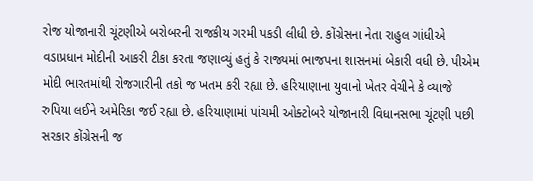રોજ યોજાનારી ચૂંટણીએ બરોબરની રાજકીય ગરમી પકડી લીધી છે. કોંગ્રેસના નેતા રાહુલ ગાંધીએ વડાપ્રધાન મોદીની આકરી ટીકા કરતા જણાવ્યું હતું કે રાજ્યમાં ભાજપના શાસનમાં બેકારી વધી છે. પીએમ મોદી ભારતમાંથી રોજગારીની તકો જ ખતમ કરી રહ્યા છે. હરિયાણાના યુવાનો ખેતર વેચીને કે વ્યાજે રુપિયા લઈને અમેરિકા જઈ રહ્યા છે. હરિયાણામાં પાંચમી ઓક્ટોબરે યોજાનારી વિધાનસભા ચૂંટણી પછી સરકાર કોંગ્રેસની જ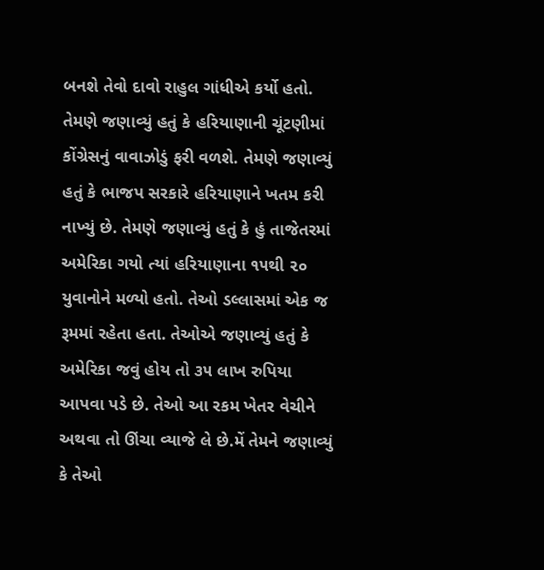બનશે તેવો દાવો રાહુલ ગાંધીએ કર્યો હતો. તેમણે જણાવ્યું હતું કે હરિયાણાની ચૂંટણીમાં કોંગ્રેસનું વાવાઝોડું ફરી વળશે. તેમણે જણાવ્યું હતું કે ભાજપ સરકારે હરિયાણાને ખતમ કરી નાખ્યું છે. તેમણે જણાવ્યું હતું કે હું તાજેતરમાં અમેરિકા ગયો ત્યાં હરિયાણાના ૧૫થી ૨૦ યુવાનોને મળ્યો હતો. તેઓ ડલ્લાસમાં એક જ રૂમમાં રહેતા હતા. તેઓએ જણાવ્યું હતું કે અમેરિકા જવું હોય તો ૩૫ લાખ રુપિયા આપવા પડે છે. તેઓ આ રકમ ખેતર વેચીને અથવા તો ઊંચા વ્યાજે લે છે.મેં તેમને જણાવ્યું કે તેઓ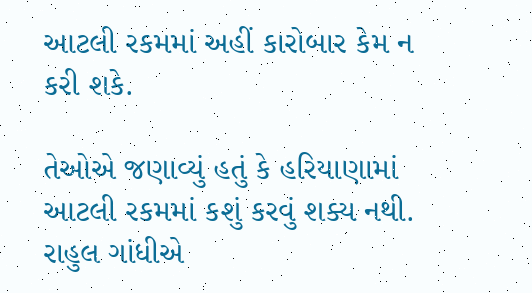આટલી રકમમાં અહીં કારોબાર કેમ ન કરી શકે.

તેઓએ જણાવ્યું હતું કે હરિયાણામાં આટલી રકમમાં કશું કરવું શક્ય નથી. રાહુલ ગાંધીએ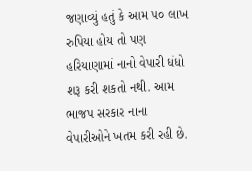જણાવ્યું હતું કે આમ ૫૦ લાખ રુપિયા હોય તો પણ હરિયાણામાં નાનો વેપારી ધંધો શરૂ કરી શકતો નથી. આમ ભાજપ સરકાર નાના વેપારીઓને ખતમ કરી રહી છે.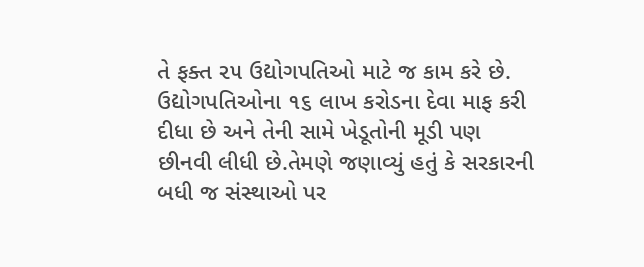તે ફક્ત ૨૫ ઉદ્યોગપતિઓ માટે જ કામ કરે છે. ઉદ્યોગપતિઓના ૧૬ લાખ કરોડના દેવા માફ કરી દીધા છે અને તેની સામે ખેડૂતોની મૂડી પણ છીનવી લીધી છે.તેમણે જણાવ્યું હતું કે સરકારની બધી જ સંસ્થાઓ પર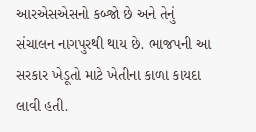આરએસએસનો કબ્જો છે અને તેનું સંચાલન નાગપુરથી થાય છે. ભાજપની આ સરકાર ખેડૂતો માટે ખેતીના કાળા કાયદા લાવી હતી.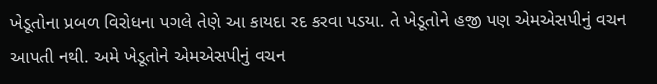ખેડૂતોના પ્રબળ વિરોધના પગલે તેણે આ કાયદા રદ કરવા પડયા. તે ખેડૂતોને હજી પણ એમએસપીનું વચન આપતી નથી. અમે ખેડૂતોને એમએસપીનું વચન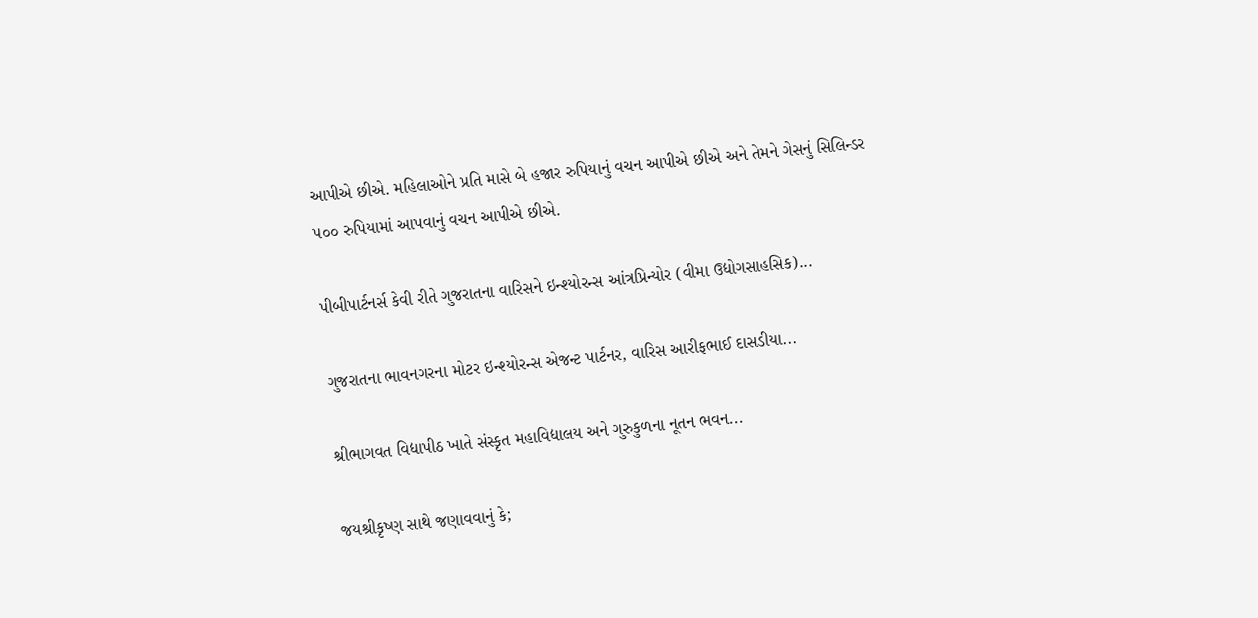આપીએ છીએ. મહિલાઓને પ્રતિ માસે બે હજાર રુપિયાનું વચન આપીએ છીએ અને તેમને ગેસનું સિલિન્ડર ૫૦૦ રુપિયામાં આપવાનું વચન આપીએ છીએ.

પીબીપાર્ટનર્સ કેવી રીતે ગુજરાતના વારિસને ઇન્શ્યોરન્સ આંત્રપ્રિન્યોર (વીમા ઉદ્યોગસાહસિક)...

ગુજરાતના ભાવનગરના મોટર ઇન્શ્યોરન્સ એજન્ટ પાર્ટનર, વારિસ આરીફભાઈ દાસડીયા...

શ્રીભાગવત વિદ્યાપીઠ ખાતે સંસ્કૃત મહાવિદ્યાલય અને ગુરુકુળના નૂતન ભવન...

જયશ્રીકૃષ્ણ સાથે જણાવવાનું કે;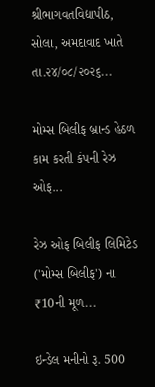શ્રીભાગવતવિદ્યાપીઠ, સોલા, અમદાવાદ ખાતે તા.૨૪/૦૮/૨૦૨૬...

મોમ્સ બિલીફ બ્રાન્ડ હેઠળ કામ કરતી કંપની રેઝ ઓફ...

રેઝ ઓફ બિલીફ લિમિટેડ ('મોમ્સ બિલીફ') ના ₹10ની મૂળ...

ઇન્ડેલ મનીનો રૂ. 500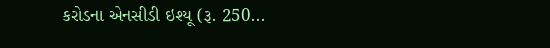કરોડના એનસીડી ઇશ્યૂ (રૂ. 250...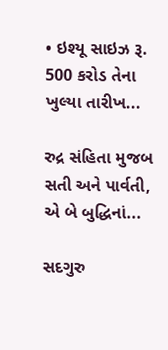• ઇશ્યૂ સાઇઝ રૂ. 500 કરોડ તેના ખુલ્યા તારીખ...

રુદ્ર સંહિતા મુજબ સતી અને પાર્વતી, એ બે બુદ્ધિનાં...

સદગુરુ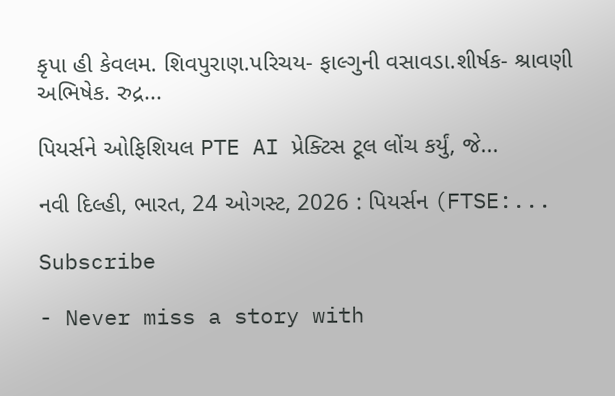કૃપા હી કેવલમ. શિવપુરાણ.પરિચય- ફાલ્ગુની વસાવડા.શીર્ષક- શ્રાવણી અભિષેક. રુદ્ર...

પિયર્સને ઓફિશિયલ PTE AI પ્રેક્ટિસ ટૂલ લોંચ કર્યું, જે...

નવી દિલ્હી, ભારત, 24 ઓગસ્ટ, 2026 : પિયર્સન (FTSE:...

Subscribe

- Never miss a story with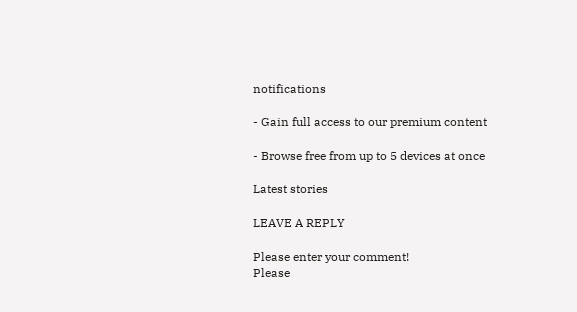notifications

- Gain full access to our premium content

- Browse free from up to 5 devices at once

Latest stories

LEAVE A REPLY

Please enter your comment!
Please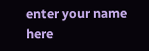enter your name here